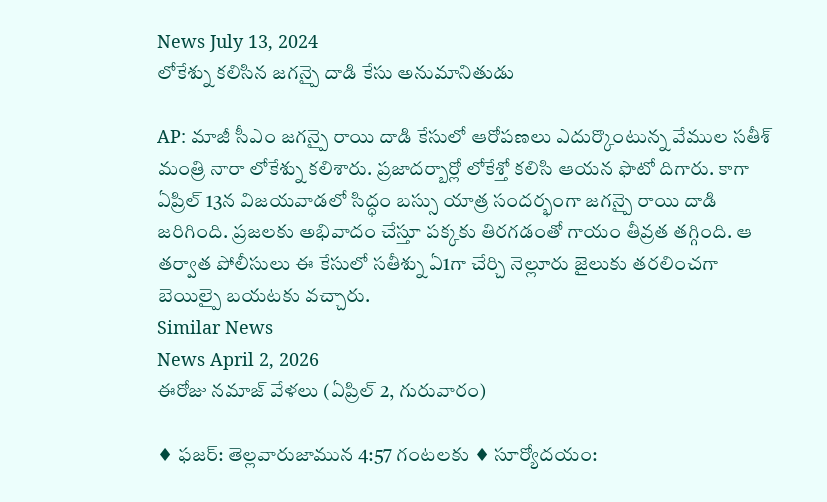News July 13, 2024
లోకేశ్ను కలిసిన జగన్పై దాడి కేసు అనుమానితుడు

AP: మాజీ సీఎం జగన్పై రాయి దాడి కేసులో ఆరోపణలు ఎదుర్కొంటున్న వేముల సతీశ్ మంత్రి నారా లోకేశ్ను కలిశారు. ప్రజాదర్బార్లో లోకేశ్తో కలిసి ఆయన ఫొటో దిగారు. కాగా ఏప్రిల్ 13న విజయవాడలో సిద్ధం బస్సు యాత్ర సందర్భంగా జగన్పై రాయి దాడి జరిగింది. ప్రజలకు అభివాదం చేస్తూ పక్కకు తిరగడంతో గాయం తీవ్రత తగ్గింది. ఆ తర్వాత పోలీసులు ఈ కేసులో సతీశ్ను ఏ1గా చేర్చి నెల్లూరు జైలుకు తరలించగా బెయిల్పై బయటకు వచ్చారు.
Similar News
News April 2, 2026
ఈరోజు నమాజ్ వేళలు (ఏప్రిల్ 2, గురువారం)

♦ ఫజర్: తెల్లవారుజామున 4:57 గంటలకు ♦ సూర్యోదయం: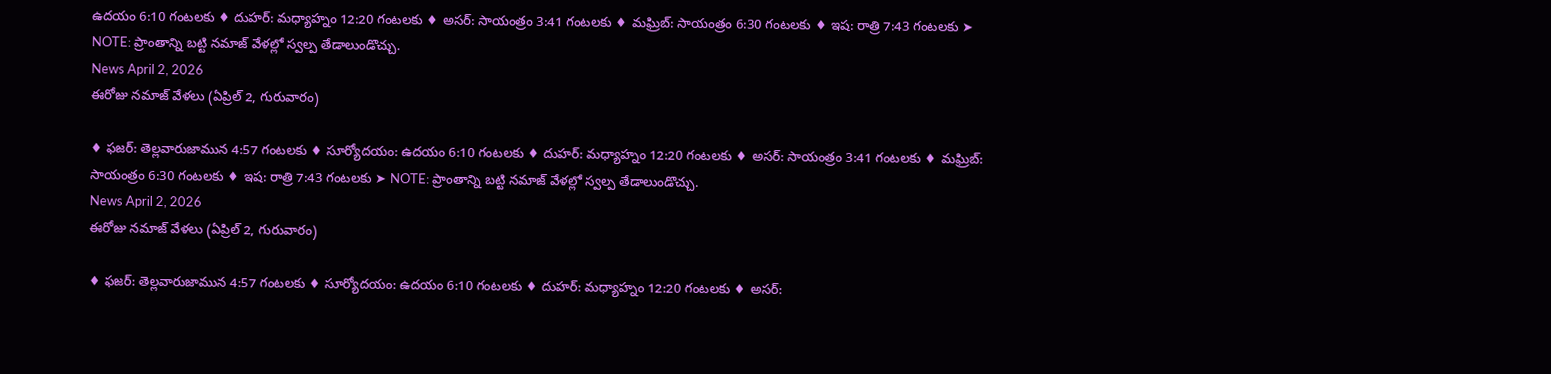ఉదయం 6:10 గంటలకు ♦ దుహర్: మధ్యాహ్నం 12:20 గంటలకు ♦ అసర్: సాయంత్రం 3:41 గంటలకు ♦ మఘ్రిబ్: సాయంత్రం 6:30 గంటలకు ♦ ఇష: రాత్రి 7:43 గంటలకు ➤ NOTE: ప్రాంతాన్ని బట్టి నమాజ్ వేళల్లో స్వల్ప తేడాలుండొచ్చు.
News April 2, 2026
ఈరోజు నమాజ్ వేళలు (ఏప్రిల్ 2, గురువారం)

♦ ఫజర్: తెల్లవారుజామున 4:57 గంటలకు ♦ సూర్యోదయం: ఉదయం 6:10 గంటలకు ♦ దుహర్: మధ్యాహ్నం 12:20 గంటలకు ♦ అసర్: సాయంత్రం 3:41 గంటలకు ♦ మఘ్రిబ్: సాయంత్రం 6:30 గంటలకు ♦ ఇష: రాత్రి 7:43 గంటలకు ➤ NOTE: ప్రాంతాన్ని బట్టి నమాజ్ వేళల్లో స్వల్ప తేడాలుండొచ్చు.
News April 2, 2026
ఈరోజు నమాజ్ వేళలు (ఏప్రిల్ 2, గురువారం)

♦ ఫజర్: తెల్లవారుజామున 4:57 గంటలకు ♦ సూర్యోదయం: ఉదయం 6:10 గంటలకు ♦ దుహర్: మధ్యాహ్నం 12:20 గంటలకు ♦ అసర్: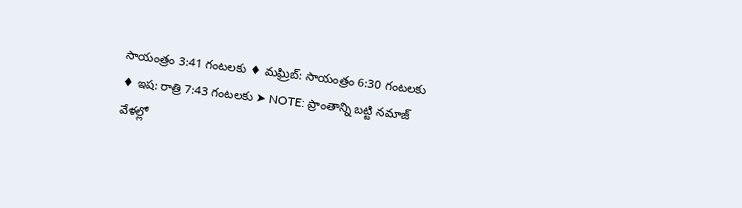సాయంత్రం 3:41 గంటలకు ♦ మఘ్రిబ్: సాయంత్రం 6:30 గంటలకు ♦ ఇష: రాత్రి 7:43 గంటలకు ➤ NOTE: ప్రాంతాన్ని బట్టి నమాజ్ వేళల్లో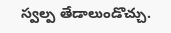స్వల్ప తేడాలుండొచ్చు.